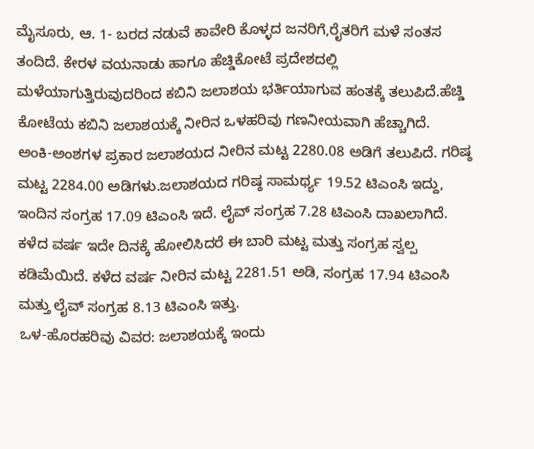ಮೈಸೂರು, ಆ. 1- ಬರದ ನಡುವೆ ಕಾವೇರಿ ಕೊಳ್ಳದ ಜನರಿಗೆ,ರೈತರಿಗೆ ಮಳೆ ಸಂತಸ ತಂದಿದೆ. ಕೇರಳ ವಯನಾಡು ಹಾಗೂ ಹೆಚ್ಡಿಕೋಟೆ ಪ್ರದೇಶದಲ್ಲಿ ಮಳೆಯಾಗುತ್ತಿರುವುದರಿಂದ ಕಬಿನಿ ಜಲಾಶಯ ಭರ್ತಿಯಾಗುವ ಹಂತಕ್ಕೆ ತಲುಪಿದೆ.ಹೆಚ್ಡಿ ಕೋಟೆಯ ಕಬಿನಿ ಜಲಾಶಯಕ್ಕೆ ನೀರಿನ ಒಳಹರಿವು ಗಣನೀಯವಾಗಿ ಹೆಚ್ಚಾಗಿದೆ.
ಅಂಕಿ-ಅಂಶಗಳ ಪ್ರಕಾರ ಜಲಾಶಯದ ನೀರಿನ ಮಟ್ಟ 2280.08 ಅಡಿಗೆ ತಲುಪಿದೆ. ಗರಿಷ್ಠ ಮಟ್ಟ 2284.00 ಅಡಿಗಳು.ಜಲಾಶಯದ ಗರಿಷ್ಠ ಸಾಮರ್ಥ್ಯ 19.52 ಟಿಎಂಸಿ ಇದ್ದು, ಇಂದಿನ ಸಂಗ್ರಹ 17.09 ಟಿಎಂಸಿ ಇದೆ. ಲೈವ್ ಸಂಗ್ರಹ 7.28 ಟಿಎಂಸಿ ದಾಖಲಾಗಿದೆ.
ಕಳೆದ ವರ್ಷ ಇದೇ ದಿನಕ್ಕೆ ಹೋಲಿಸಿದರೆ ಈ ಬಾರಿ ಮಟ್ಟ ಮತ್ತು ಸಂಗ್ರಹ ಸ್ವಲ್ಪ ಕಡಿಮೆಯಿದೆ. ಕಳೆದ ವರ್ಷ ನೀರಿನ ಮಟ್ಟ 2281.51 ಅಡಿ, ಸಂಗ್ರಹ 17.94 ಟಿಎಂಸಿ ಮತ್ತು ಲೈವ್ ಸಂಗ್ರಹ 8.13 ಟಿಎಂಸಿ ಇತ್ತು.
ಒಳ-ಹೊರಹರಿವು ವಿವರ: ಜಲಾಶಯಕ್ಕೆ ಇಂದು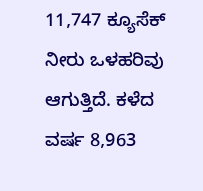11,747 ಕ್ಯೂಸೆಕ್ ನೀರು ಒಳಹರಿವು ಆಗುತ್ತಿದೆ. ಕಳೆದ ವರ್ಷ 8,963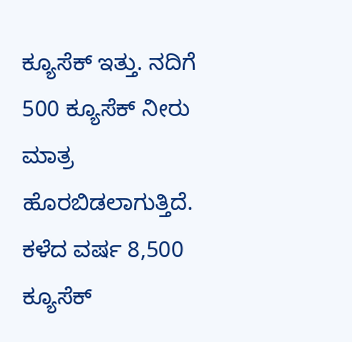ಕ್ಯೂಸೆಕ್ ಇತ್ತು. ನದಿಗೆ 500 ಕ್ಯೂಸೆಕ್ ನೀರು ಮಾತ್ರ ಹೊರಬಿಡಲಾಗುತ್ತಿದೆ. ಕಳೆದ ವರ್ಷ 8,500 ಕ್ಯೂಸೆಕ್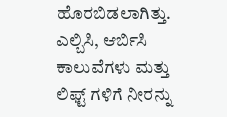ಹೊರಬಿಡಲಾಗಿತ್ತು.
ಎಲ್ಬಿಸಿ, ಆರ್ಬಿಸಿ ಕಾಲುವೆಗಳು ಮತ್ತು ಲಿಫ್ಟ್ ಗಳಿಗೆ ನೀರನ್ನು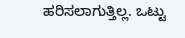ಹರಿಸಲಾಗುತ್ತಿಲ್ಲ. ಒಟ್ಟು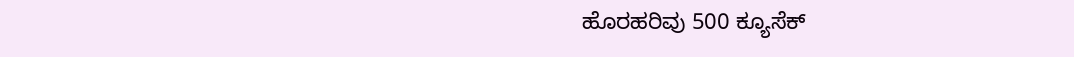ಹೊರಹರಿವು 500 ಕ್ಯೂಸೆಕ್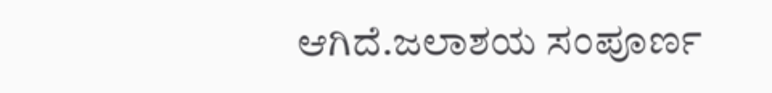ಆಗಿದೆ.ಜಲಾಶಯ ಸಂಪೂರ್ಣ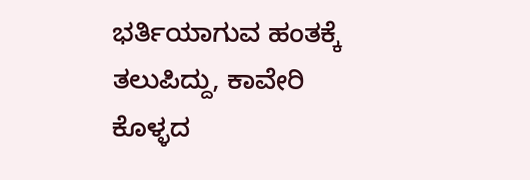ಭರ್ತಿಯಾಗುವ ಹಂತಕ್ಕೆ ತಲುಪಿದ್ದು, ಕಾವೇರಿ ಕೊಳ್ಳದ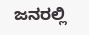ಜನರಲ್ಲಿ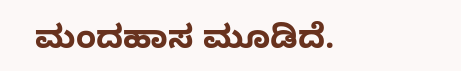ಮಂದಹಾಸ ಮೂಡಿದೆ.